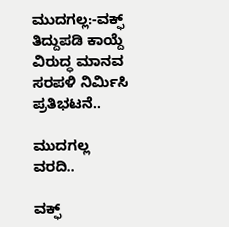ಮುದಗಲ್ಲ:-ವಕ್ಫ್ ತಿದ್ದುಪಡಿ ಕಾಯ್ದೆ ವಿರುದ್ಧ ಮಾನವ‌ ಸರಪಳಿ ನಿರ್ಮಿಸಿ ಪ್ರತಿಭಟನೆ..

ಮುದಗಲ್ಲ ವರದಿ..

ವಕ್ಫ್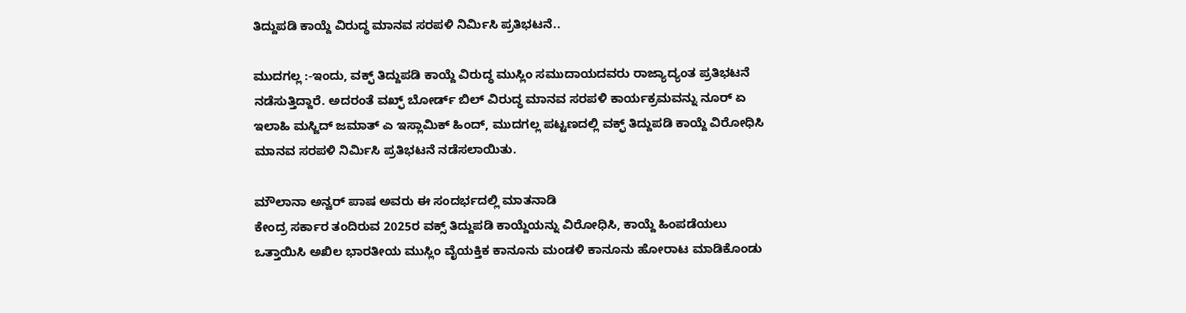ತಿದ್ದುಪಡಿ ಕಾಯ್ದೆ ವಿರುದ್ಧ ಮಾನವ‌ ಸರಪಳಿ ನಿರ್ಮಿಸಿ ಪ್ರತಿಭಟನೆ..

ಮುದಗಲ್ಲ :-ಇಂದು, ವಕ್ಫ್ ತಿದ್ದುಪಡಿ ಕಾಯ್ದೆ ವಿರುದ್ಧ ಮುಸ್ಲಿಂ ಸಮುದಾಯದವರು ರಾಜ್ಯಾದ್ಯಂತ ಪ್ರತಿಭಟನೆ ನಡೆಸುತ್ತಿದ್ದಾರೆ. ಅದರಂತೆ ವಖ್ಫ್ ಬೋರ್ಡ್ ಬಿಲ್ ವಿರುದ್ಧ ಮಾನವ ಸರಪಳಿ ಕಾರ್ಯಕ್ರಮವನ್ನು ನೂರ್ ಏ ಇಲಾಹಿ ಮಸ್ಜಿದ್ ಜಮಾತ್ ಎ ಇಸ್ಲಾಮಿಕ್ ಹಿಂದ್, ಮುದಗಲ್ಲ ಪಟ್ಟಣದಲ್ಲಿ ವಕ್ಫ್ ತಿದ್ದುಪಡಿ ಕಾಯ್ದೆ ವಿರೋಧಿಸಿ ಮಾನವ‌ ಸರಪಳಿ ನಿರ್ಮಿಸಿ ಪ್ರತಿಭಟನೆ ನಡೆಸಲಾಯಿತು.

ಮೌಲಾನಾ ಅನ್ವರ್ ಪಾಷ ಅವರು ಈ ಸಂದರ್ಭದಲ್ಲಿ ಮಾತನಾಡಿ
ಕೇಂದ್ರ ಸರ್ಕಾರ ತಂದಿರುವ 2025ರ ವಕ್ಸ್ ತಿದ್ದುಪಡಿ ಕಾಯ್ದೆಯನ್ನು ವಿರೋಧಿಸಿ, ಕಾಯ್ದೆ ಹಿಂಪಡೆಯಲು ಒತ್ತಾಯಿಸಿ ಅಖಿಲ ಭಾರತೀಯ ಮುಸ್ಲಿಂ ವೈಯಕ್ತಿಕ ಕಾನೂನು ಮಂಡಳಿ ಕಾನೂನು ಹೋರಾಟ ಮಾಡಿಕೊಂಡು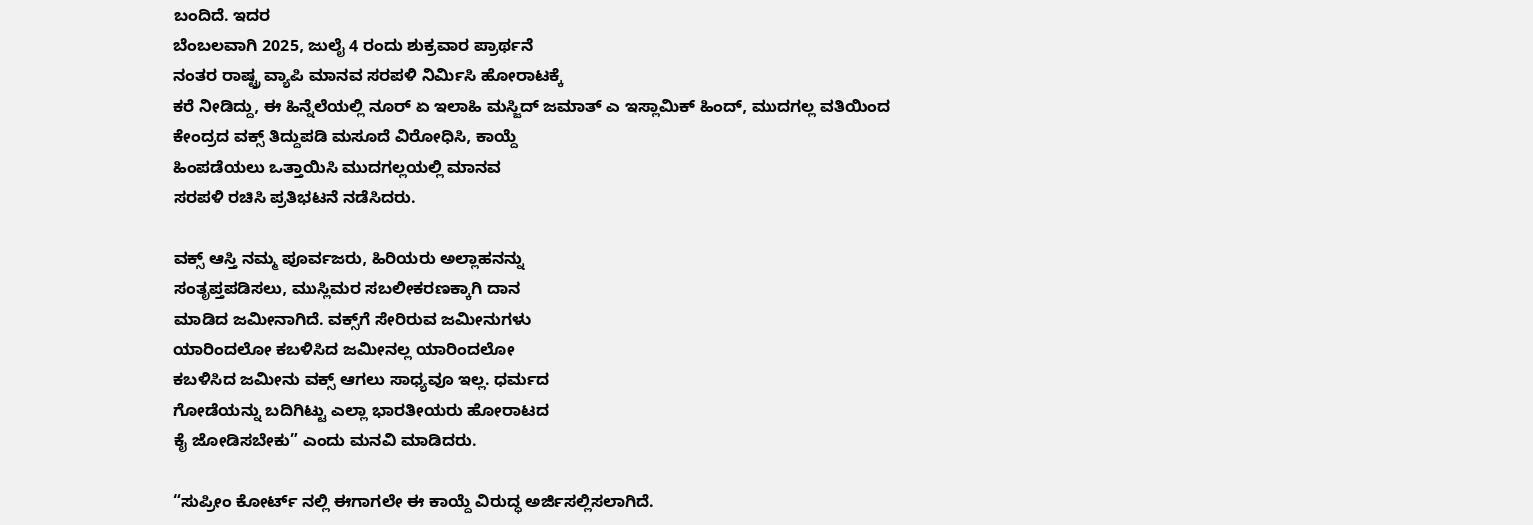ಬಂದಿದೆ. ಇದರ
ಬೆಂಬಲವಾಗಿ 2025, ಜುಲೈ 4 ರಂದು ಶುಕ್ರವಾರ ಪ್ರಾರ್ಥನೆ
ನಂತರ ರಾಷ್ಟ್ರ ವ್ಯಾಪಿ ಮಾನವ ಸರಪಳಿ ನಿರ್ಮಿಸಿ ಹೋರಾಟಕ್ಕೆ
ಕರೆ ನೀಡಿದ್ದು, ಈ ಹಿನ್ನೆಲೆಯಲ್ಲಿ ನೂರ್ ಏ ಇಲಾಹಿ ಮಸ್ಜಿದ್ ಜಮಾತ್ ಎ ಇಸ್ಲಾಮಿಕ್ ಹಿಂದ್, ಮುದಗಲ್ಲ ವತಿಯಿಂದ
ಕೇಂದ್ರದ ವಕ್ಸ್ ತಿದ್ದುಪಡಿ ಮಸೂದೆ ವಿರೋಧಿಸಿ, ಕಾಯ್ದೆ
ಹಿಂಪಡೆಯಲು ಒತ್ತಾಯಿಸಿ ಮುದಗಲ್ಲಯಲ್ಲಿ ಮಾನವ
ಸರಪಳಿ ರಚಿಸಿ ಪ್ರತಿಭಟನೆ ನಡೆಸಿದರು.

ವಕ್ಸ್ ಆಸ್ತಿ ನಮ್ಮ ಪೂರ್ವಜರು, ಹಿರಿಯರು ಅಲ್ಲಾಹನನ್ನು
ಸಂತೃಪ್ತಪಡಿಸಲು, ಮುಸ್ಲಿಮರ ಸಬಲೀಕರಣಕ್ಕಾಗಿ ದಾನ
ಮಾಡಿದ ಜಮೀನಾಗಿದೆ. ವಕ್ಸ್‌ಗೆ ಸೇರಿರುವ ಜಮೀನುಗಳು
ಯಾರಿಂದಲೋ ಕಬಳಿಸಿದ ಜಮೀನಲ್ಲ ಯಾರಿಂದಲೋ
ಕಬಳಿಸಿದ ಜಮೀನು ವಕ್ಸ್ ಆಗಲು ಸಾಧ್ಯವೂ ಇಲ್ಲ. ಧರ್ಮದ
ಗೋಡೆಯನ್ನು ಬದಿಗಿಟ್ಟು ಎಲ್ಲಾ ಭಾರತೀಯರು ಹೋರಾಟದ
ಕೈ ಜೋಡಿಸಬೇಕು” ಎಂದು ಮನವಿ ಮಾಡಿದರು.

“ಸುಪ್ರೀಂ ಕೋರ್ಟ್ ನಲ್ಲಿ ಈಗಾಗಲೇ ಈ ಕಾಯ್ದೆ ವಿರುದ್ಧ ಅರ್ಜಿಸಲ್ಲಿಸಲಾಗಿದೆ.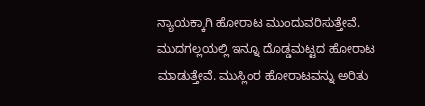ನ್ಯಾಯಕ್ಕಾಗಿ ಹೋರಾಟ ಮುಂದುವರಿಸುತ್ತೇವೆ.
ಮುದಗಲ್ಲಯಲ್ಲಿ ಇನ್ನೂ ದೊಡ್ಡಮಟ್ಟದ ಹೋರಾಟ
ಮಾಡುತ್ತೇವೆ. ಮುಸ್ಲಿಂರ ಹೋರಾಟವನ್ನು ಅರಿತು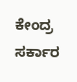ಕೇಂದ್ರ
ಸರ್ಕಾರ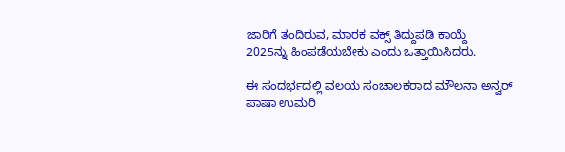ಜಾರಿಗೆ ತಂದಿರುವ, ಮಾರಕ ವಕ್ಸ್ ತಿದ್ದುಪಡಿ ಕಾಯ್ದೆ
2025ನ್ನು ಹಿಂಪಡೆಯಬೇಕು ಎಂದು ಒತ್ತಾಯಿಸಿದರು.

ಈ ಸಂದರ್ಭದಲ್ಲಿ ವಲಯ ಸಂಚಾಲಕರಾದ ಮೌಲನಾ ಅನ್ವರ್ ಪಾಷಾ ಉಮರಿ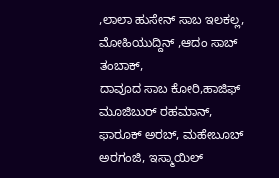,ಲಾಲಾ ಹುಸೇನ್ ಸಾಬ ಇಲಕಲ್ಲ, ಮೋಹಿಯುದ್ದಿನ್ ,ಆದಂ ಸಾಬ್ ತಂಬಾಕ್,
ದಾವೂದ ಸಾಬ ಕೋರಿ,ಹಾಜಿಫ್ ಮೂಜಿಬುರ್ ರಹಮಾನ್,
ಫಾರೂಕ್ ಅರಬ್, ಮಹೇಬೂಬ್ ಅರಗಂಜಿ, ಇಸ್ಮಾಯಿಲ್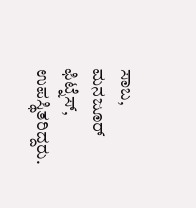ಸಾಬ,
ಮನಜೂರ್ ಫಿಟ್ನೆಸ್, ಉಪಸ್ಥಿತರಿದ್ದರು.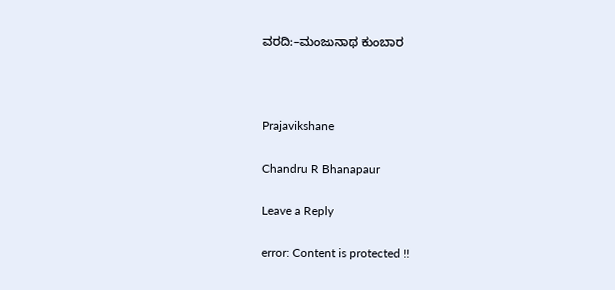ವರದಿ:–ಮಂಜುನಾಥ ಕುಂಬಾರ



Prajavikshane

Chandru R Bhanapaur

Leave a Reply

error: Content is protected !!